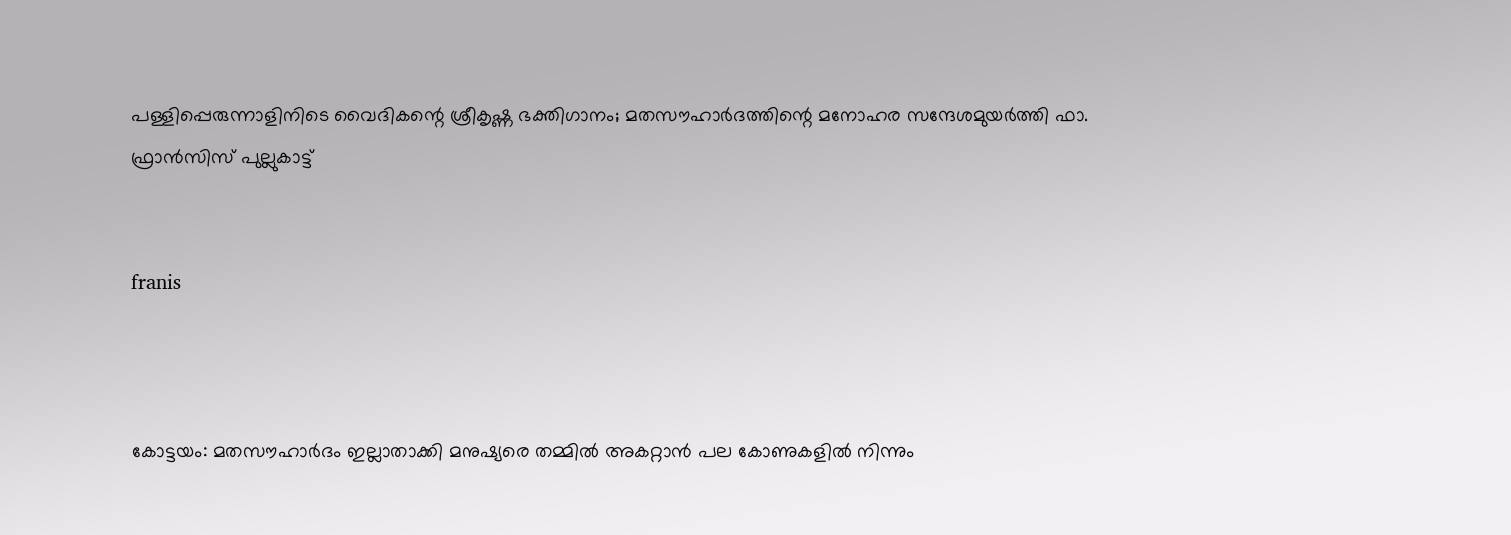പള്ളിപ്പെരുന്നാളിനിടെ വൈദികന്റെ ശ്രീകൃഷ്ണ ഭക്തിഗാനം; മതസൗഹാര്‍ദത്തിന്റെ മനോഹര സന്ദേശമുയര്‍ത്തി ഫാ. ഫ്രാന്‍സിസ് പുല്ലുകാട്ട്


franis



കോട്ടയം: മതസൗഹാര്‍ദം ഇല്ലാതാക്കി മനുഷ്യരെ തമ്മില്‍ അകറ്റാന്‍ പല കോണുകളില്‍ നിന്നും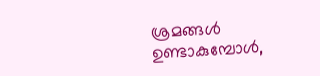ശ്രമങ്ങള്‍ ഉണ്ടാകുമ്പോള്‍,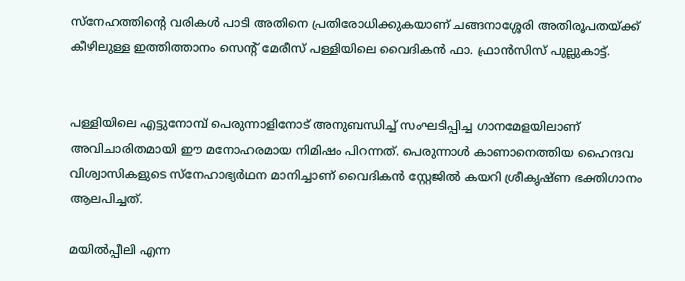സ്നേഹത്തിന്റെ വരികള്‍ പാടി അതിനെ പ്രതിരോധിക്കുകയാണ് ചങ്ങനാശ്ശേരി അതിരൂപതയ്ക്ക് കീഴിലുള്ള ഇത്തിത്താനം സെന്റ് മേരീസ് പള്ളിയിലെ വൈദികന്‍ ഫാ. ഫ്രാന്‍സിസ് പുല്ലുകാട്ട്.


പള്ളിയിലെ എട്ടുനോമ്പ് പെരുന്നാളിനോട് അനുബന്ധിച്ച് സംഘടിപ്പിച്ച ഗാനമേളയിലാണ് അവിചാരിതമായി ഈ മനോഹരമായ നിമിഷം പിറന്നത്. പെരുന്നാള്‍ കാണാനെത്തിയ ഹൈന്ദവ വിശ്വാസികളുടെ സ്നേഹാഭ്യര്‍ഥന മാനിച്ചാണ് വൈദികന്‍ സ്റ്റേജില്‍ കയറി ശ്രീകൃഷ്ണ ഭക്തിഗാനം ആലപിച്ചത്.

മയില്‍പ്പീലി എന്ന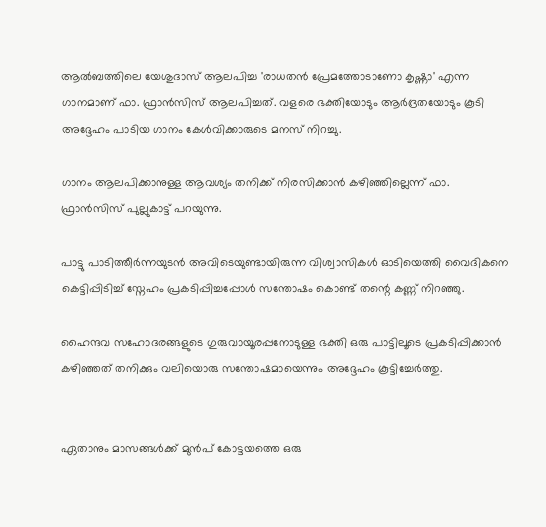ആല്‍ബത്തിലെ യേശുദാസ് ആലപിച്ച 'രാധതന്‍ പ്രേമത്തോടാണോ കൃഷ്ണാ' എന്ന ഗാനമാണ് ഫാ. ഫ്രാന്‍സിസ് ആലപിച്ചത്. വളരെ ഭക്തിയോടും ആര്‍ദ്രതയോടും കൂടി അദ്ദേഹം പാടിയ ഗാനം കേള്‍വിക്കാരുടെ മനസ് നിറച്ചു.

ഗാനം ആലപിക്കാനുള്ള ആവശ്യം തനിക്ക് നിരസിക്കാന്‍ കഴിഞ്ഞില്ലെന്ന് ഫാ. ഫ്രാന്‍സിസ് പുല്ലുകാട്ട് പറയുന്നു.

പാട്ടു പാടിത്തീര്‍ന്നയുടന്‍ അവിടെയുണ്ടായിരുന്ന വിശ്വാസികള്‍ ഓടിയെത്തി വൈദികനെ കെട്ടിപ്പിടിച്ച് സ്നേഹം പ്രകടിപ്പിച്ചപ്പോള്‍ സന്തോഷം കൊണ്ട് തന്റെ കണ്ണ് നിറഞ്ഞു.

ഹൈന്ദവ സഹോദരങ്ങളുടെ ഗുരുവായൂരപ്പനോടുള്ള ഭക്തി ഒരു പാട്ടിലൂടെ പ്രകടിപ്പിക്കാന്‍ കഴിഞ്ഞത് തനിക്കും വലിയൊരു സന്തോഷമായെന്നും അദ്ദേഹം കൂട്ടിച്ചേര്‍ത്തു.


ഏതാനും മാസങ്ങള്‍ക്ക് മുന്‍പ് കോട്ടയത്തെ ഒരു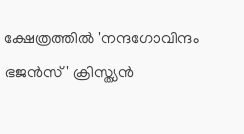ക്ഷേത്രത്തില്‍ 'നന്ദഗോവിന്ദം ഭജന്‍സ്' ക്രിസ്ത്യന്‍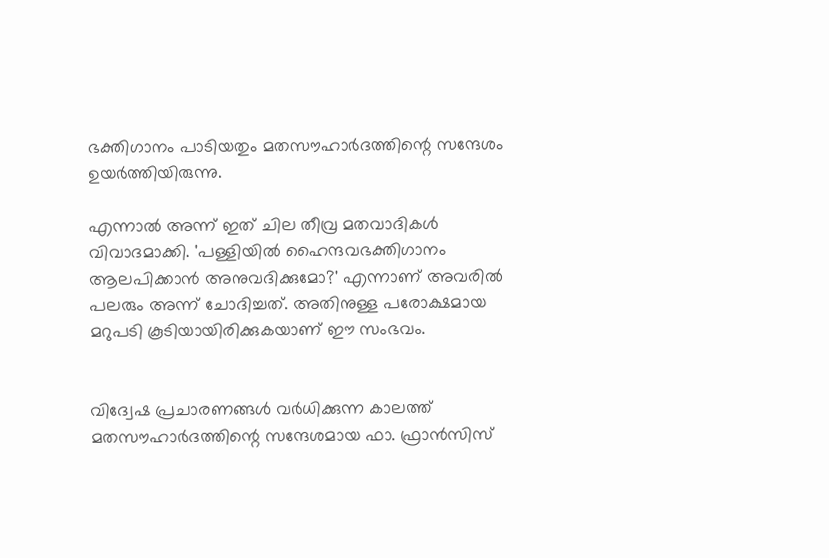ഭക്തിഗാനം പാടിയതും മതസൗഹാര്‍ദത്തിന്റെ സന്ദേശം ഉയര്‍ത്തിയിരുന്നു.

എന്നാല്‍ അന്ന് ഇത് ചില തീവ്ര മതവാദികള്‍ വിവാദമാക്കി. 'പള്ളിയില്‍ ഹൈന്ദവഭക്തിഗാനം ആലപിക്കാന്‍ അനുവദിക്കുമോ?' എന്നാണ് അവരില്‍ പലരും അന്ന് ചോദിച്ചത്. അതിനുള്ള പരോക്ഷമായ മറുപടി കൂടിയായിരിക്കുകയാണ് ഈ സംഭവം.


വിദ്വേഷ പ്രചാരണങ്ങള്‍ വര്‍ധിക്കുന്ന കാലത്ത് മതസൗഹാര്‍ദത്തിന്റെ സന്ദേശമായ ഫാ. ഫ്രാന്‍സിസ്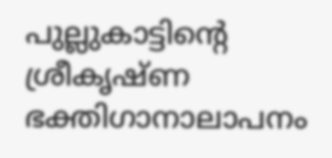പുല്ലുകാട്ടിന്റെ ശ്രീകൃഷ്ണ ഭക്തിഗാനാലാപനം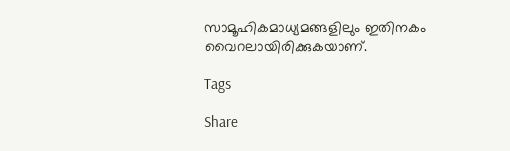സാമൂഹികമാധ്യമങ്ങളിലും ഇതിനകം വൈറലായിരിക്കുകയാണ്.

Tags

Share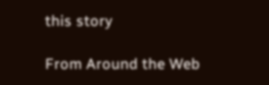this story

From Around the Web